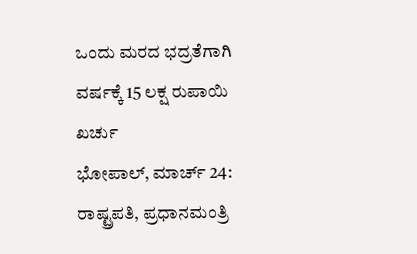ಒಂದು ಮರದ ಭದ್ರತೆಗಾಗಿ ವರ್ಷಕ್ಕೆ 15 ಲಕ್ಷ ರುಪಾಯಿ ಖರ್ಚು
ಭೋಪಾಲ್, ಮಾರ್ಚ್ 24: ರಾಷ್ಟ್ರಪತಿ, ಪ್ರಧಾನಮಂತ್ರಿ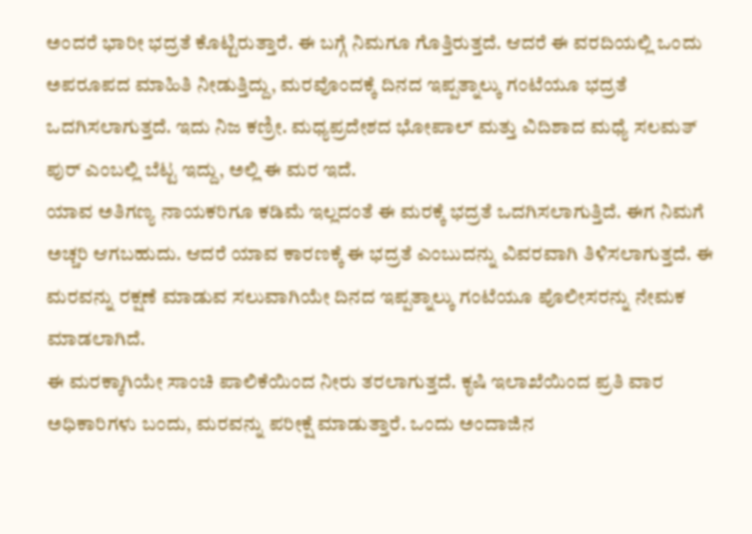ಅಂದರೆ ಭಾರೀ ಭದ್ರತೆ ಕೊಟ್ಟಿರುತ್ತಾರೆ. ಈ ಬಗ್ಗೆ ನಿಮಗೂ ಗೊತ್ತಿರುತ್ತದೆ. ಆದರೆ ಈ ವರದಿಯಲ್ಲಿ ಒಂದು ಅಪರೂಪದ ಮಾಹಿತಿ ನೀಡುತ್ತಿದ್ದು, ಮರವೊಂದಕ್ಕೆ ದಿನದ ಇಪ್ಪತ್ನಾಲ್ಕು ಗಂಟೆಯೂ ಭದ್ರತೆ ಒದಗಿಸಲಾಗುತ್ತದೆ. ಇದು ನಿಜ ಕಣ್ರೀ. ಮಧ್ಯಪ್ರದೇಶದ ಭೋಪಾಲ್ ಮತ್ತು ವಿದಿಶಾದ ಮಧ್ಯೆ ಸಲಮತ್ ಪುರ್ ಎಂಬಲ್ಲಿ ಬೆಟ್ಟ ಇದ್ದು, ಅಲ್ಲಿ ಈ ಮರ ಇದೆ.
ಯಾವ ಅತಿಗಣ್ಯ ನಾಯಕರಿಗೂ ಕಡಿಮೆ ಇಲ್ಲದಂತೆ ಈ ಮರಕ್ಕೆ ಭದ್ರತೆ ಒದಗಿಸಲಾಗುತ್ತಿದೆ. ಈಗ ನಿಮಗೆ ಅಚ್ಚರಿ ಆಗಬಹುದು. ಆದರೆ ಯಾವ ಕಾರಣಕ್ಕೆ ಈ ಭದ್ರತೆ ಎಂಬುದನ್ನು ವಿವರವಾಗಿ ತಿಳಿಸಲಾಗುತ್ತದೆ. ಈ ಮರವನ್ನು ರಕ್ಷಣೆ ಮಾಡುವ ಸಲುವಾಗಿಯೇ ದಿನದ ಇಪ್ಪತ್ನಾಲ್ಕು ಗಂಟೆಯೂ ಪೊಲೀಸರನ್ನು ನೇಮಕ ಮಾಡಲಾಗಿದೆ.
ಈ ಮರಕ್ಕಾಗಿಯೇ ಸಾಂಚಿ ಪಾಲಿಕೆಯಿಂದ ನೀರು ತರಲಾಗುತ್ತದೆ. ಕೃಷಿ ಇಲಾಖೆಯಿಂದ ಪ್ರತಿ ವಾರ ಅಧಿಕಾರಿಗಳು ಬಂದು, ಮರವನ್ನು ಪರೀಕ್ಷೆ ಮಾಡುತ್ತಾರೆ. ಒಂದು ಅಂದಾಜಿನ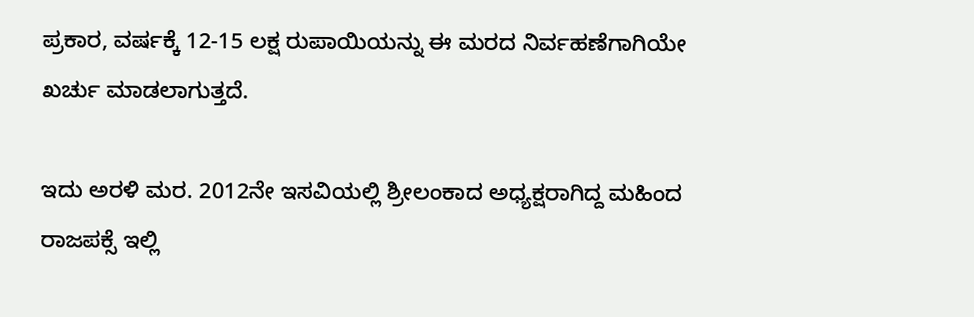ಪ್ರಕಾರ, ವರ್ಷಕ್ಕೆ 12-15 ಲಕ್ಷ ರುಪಾಯಿಯನ್ನು ಈ ಮರದ ನಿರ್ವಹಣೆಗಾಗಿಯೇ ಖರ್ಚು ಮಾಡಲಾಗುತ್ತದೆ.

ಇದು ಅರಳಿ ಮರ. 2012ನೇ ಇಸವಿಯಲ್ಲಿ ಶ್ರೀಲಂಕಾದ ಅಧ್ಯಕ್ಷರಾಗಿದ್ದ ಮಹಿಂದ ರಾಜಪಕ್ಸೆ ಇಲ್ಲಿ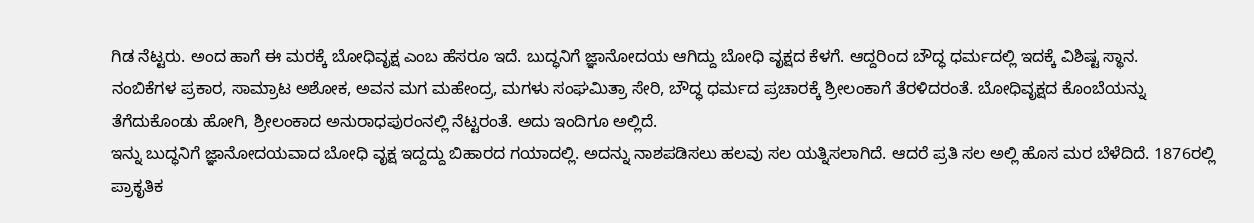ಗಿಡ ನೆಟ್ಟರು. ಅಂದ ಹಾಗೆ ಈ ಮರಕ್ಕೆ ಬೋಧಿವೃಕ್ಷ ಎಂಬ ಹೆಸರೂ ಇದೆ. ಬುದ್ಧನಿಗೆ ಜ್ಞಾನೋದಯ ಆಗಿದ್ದು ಬೋಧಿ ವೃಕ್ಷದ ಕೆಳಗೆ. ಆದ್ದರಿಂದ ಬೌದ್ಧ ಧರ್ಮದಲ್ಲಿ ಇದಕ್ಕೆ ವಿಶಿಷ್ಟ ಸ್ಥಾನ.
ನಂಬಿಕೆಗಳ ಪ್ರಕಾರ, ಸಾಮ್ರಾಟ ಅಶೋಕ, ಅವನ ಮಗ ಮಹೇಂದ್ರ, ಮಗಳು ಸಂಘಮಿತ್ರಾ ಸೇರಿ, ಬೌದ್ಧ ಧರ್ಮದ ಪ್ರಚಾರಕ್ಕೆ ಶ್ರೀಲಂಕಾಗೆ ತೆರಳಿದರಂತೆ. ಬೋಧಿವೃಕ್ಷದ ಕೊಂಬೆಯನ್ನು ತೆಗೆದುಕೊಂಡು ಹೋಗಿ, ಶ್ರೀಲಂಕಾದ ಅನುರಾಧಪುರಂನಲ್ಲಿ ನೆಟ್ಟರಂತೆ. ಅದು ಇಂದಿಗೂ ಅಲ್ಲಿದೆ.
ಇನ್ನು ಬುದ್ಧನಿಗೆ ಜ್ಞಾನೋದಯವಾದ ಬೋಧಿ ವೃಕ್ಷ ಇದ್ದದ್ದು ಬಿಹಾರದ ಗಯಾದಲ್ಲಿ. ಅದನ್ನು ನಾಶಪಡಿಸಲು ಹಲವು ಸಲ ಯತ್ನಿಸಲಾಗಿದೆ. ಆದರೆ ಪ್ರತಿ ಸಲ ಅಲ್ಲಿ ಹೊಸ ಮರ ಬೆಳೆದಿದೆ. 1876ರಲ್ಲಿ ಪ್ರಾಕೃತಿಕ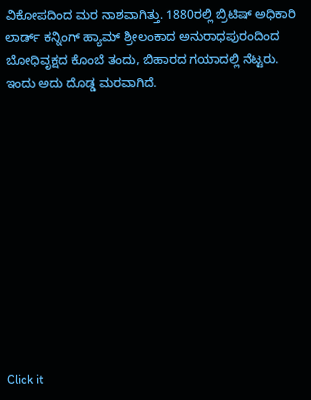ವಿಕೋಪದಿಂದ ಮರ ನಾಶವಾಗಿತ್ತು. 1880ರಲ್ಲಿ ಬ್ರಿಟಿಷ್ ಅಧಿಕಾರಿ ಲಾರ್ಡ್ ಕನ್ನಿಂಗ್ ಹ್ಯಾಮ್ ಶ್ರೀಲಂಕಾದ ಅನುರಾಧಪುರಂದಿಂದ ಬೋಧಿವೃಕ್ಷದ ಕೊಂಬೆ ತಂದು, ಬಿಹಾರದ ಗಯಾದಲ್ಲಿ ನೆಟ್ಟರು. ಇಂದು ಅದು ದೊಡ್ಡ ಮರವಾಗಿದೆ.












Click it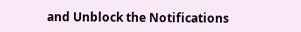and Unblock the Notifications